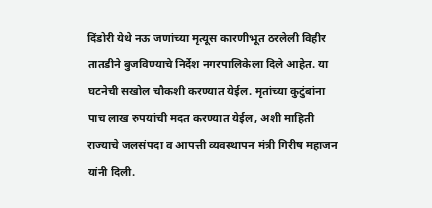दिंडोरी येथे नऊ जणांच्या मृत्यूस कारणीभूत ठरलेली विहीर तातडीने बुजविण्याचे निर्देश नगरपालिकेला दिले आहेत. या घटनेची सखोल चौकशी करण्यात येईल. मृतांच्या कुटुंबांना पाच लाख रुपयांची मदत करण्यात येईल, अशी माहिती राज्याचे जलसंपदा व आपत्ती व्यवस्थापन मंत्री गिरीष महाजन यांनी दिली.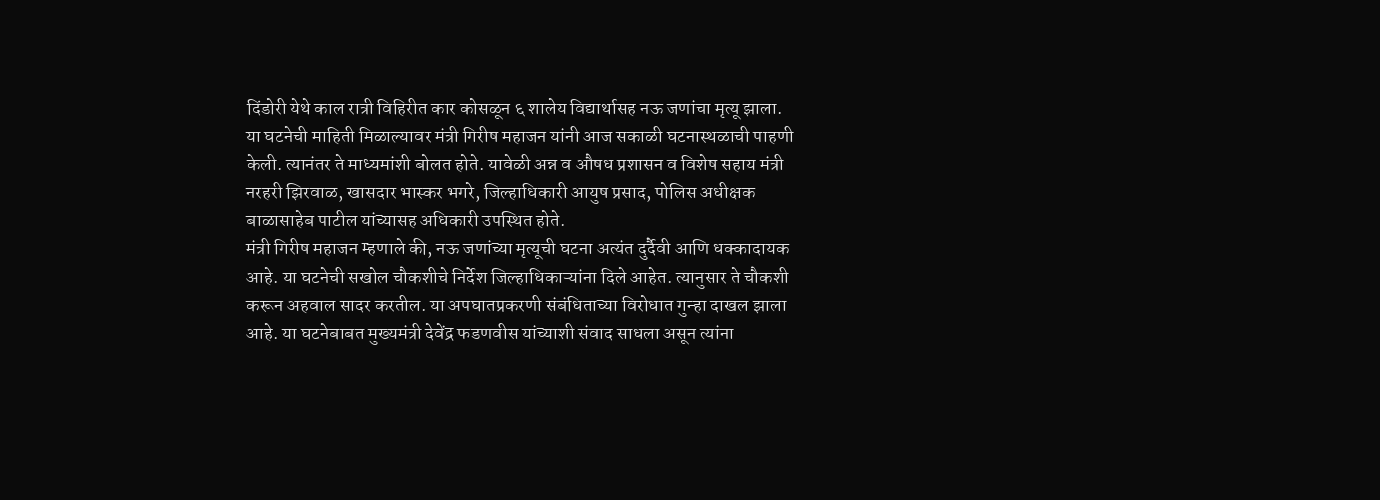दिंडोरी येथे काल रात्री विहिरीत कार कोसळून ६ शालेय विद्यार्थासह नऊ जणांचा मृत्यू झाला. या घटनेची माहिती मिळाल्यावर मंत्री गिरीष महाजन यांनी आज सकाळी घटनास्थळाची पाहणी केली. त्यानंतर ते माध्यमांशी बोलत होते. यावेळी अन्न व औषध प्रशासन व विशेष सहाय मंत्री नरहरी झिरवाळ, खासदार भास्कर भगरे, जिल्हाधिकारी आयुष प्रसाद, पोलिस अधीक्षक बाळासाहेब पाटील यांच्यासह अधिकारी उपस्थित होते.
मंत्री गिरीष महाजन म्हणाले की, नऊ जणांच्या मृत्यूची घटना अत्यंत दुर्दैवी आणि धक्कादायक आहे. या घटनेची सखोल चौकशीचे निर्देश जिल्हाधिकाऱ्यांना दिले आहेत. त्यानुसार ते चौकशी करून अहवाल सादर करतील. या अपघातप्रकरणी संबंधिताच्या विरोधात गुन्हा दाखल झाला आहे. या घटनेबाबत मुख्यमंत्री देवेंद्र फडणवीस यांच्याशी संवाद साधला असून त्यांना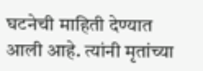घटनेची माहिती देण्यात आली आहे. त्यांनी मृतांच्या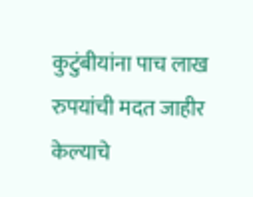कुटुंबीयांना पाच लाख रुपयांची मदत जाहीर केल्याचे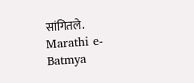सांगितले.
Marathi e-Batmya